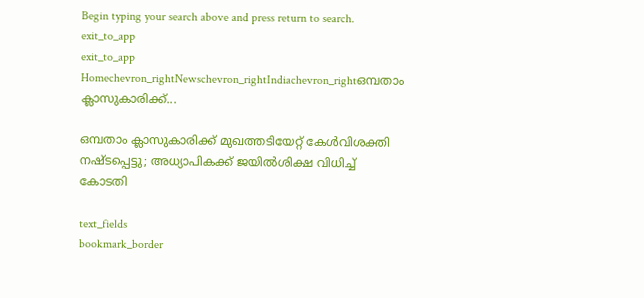Begin typing your search above and press return to search.
exit_to_app
exit_to_app
Homechevron_rightNewschevron_rightIndiachevron_rightഒമ്പതാം ക്ലാസുകാരിക്ക്...

ഒമ്പതാം ക്ലാസുകാരിക്ക് മുഖത്തടിയേറ്റ് കേൾവിശക്തി നഷ്ടപ്പെട്ടു; അധ്യാപികക്ക് ജയിൽശിക്ഷ വിധിച്ച് കോടതി

text_fields
bookmark_border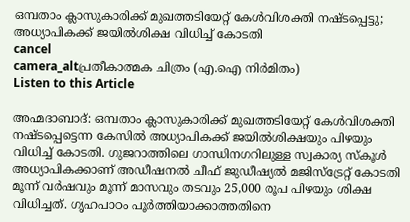ഒമ്പതാം ക്ലാസുകാരിക്ക് മുഖത്തടിയേറ്റ് കേൾവിശക്തി നഷ്ടപ്പെട്ടു; അധ്യാപികക്ക് ജയിൽശിക്ഷ വിധിച്ച് കോടതി
cancel
camera_altപ്രതീകാത്മക ചിത്രം (എ.ഐ നിർമിതം)
Listen to this Article

അഹ്മദാബാദ്: ഒമ്പതാം ക്ലാസുകാരിക്ക് മുഖത്തടിയേറ്റ് കേൾവിശക്തി നഷ്ടപ്പെട്ടെന്ന കേസിൽ അധ്യാപികക്ക് ജയിൽശിക്ഷയും പിഴയും വിധിച്ച് കോടതി. ഗുജറാത്തിലെ ഗാന്ധിനഗറിലുള്ള സ്വകാര്യ സ്കൂൾ അധ്യാപികക്കാണ് അഡീഷനൽ ചീഫ് ജുഡീഷ്യൽ മജിസ്‌ട്രേറ്റ് കോടതി മൂന്ന് വർഷവും മൂന്ന് മാസവും തടവും 25,000 രൂപ പിഴയും ശിക്ഷ വിധിച്ചത്. ഗൃഹപാഠം പൂർത്തിയാക്കാത്തതിനെ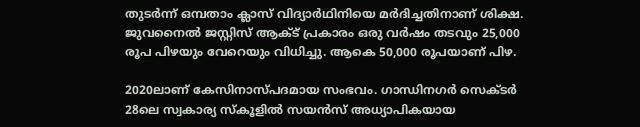തുടർന്ന് ഒമ്പതാം ക്ലാസ് വിദ്യാർഥിനിയെ മർദിച്ചതിനാണ് ശിക്ഷ. ജുവനൈൽ ജസ്റ്റിസ് ആക്ട് പ്രകാരം ഒരു വർഷം തടവും 25,000 രൂപ പിഴയും വേറെയും വിധിച്ചു. ആകെ 50,000 രൂപയാണ് പിഴ.

2020ലാണ് കേസിനാസ്പദമായ സംഭവം. ഗാന്ധിനഗർ സെക്ടർ 28ലെ സ്വകാര്യ സ്കൂളിൽ സയൻസ് അധ്യാപികയായ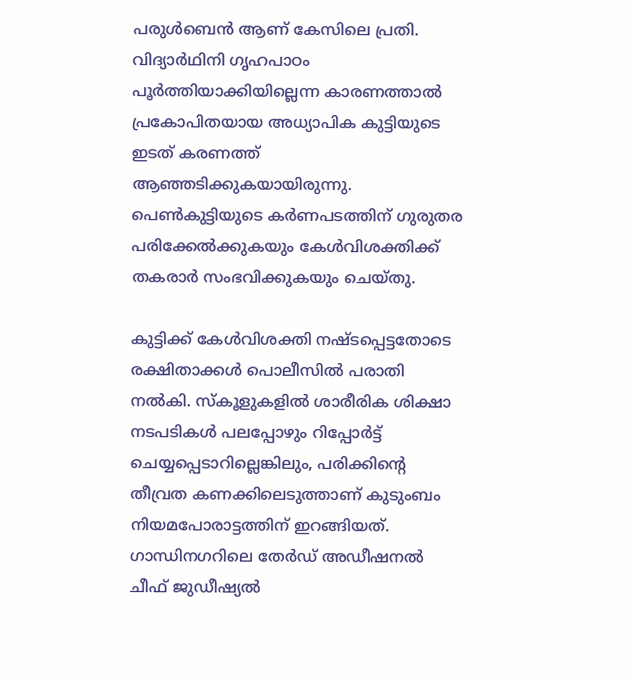പരുൾബെൻ ആണ് കേസിലെ പ്രതി. വിദ്യാർഥിനി ഗൃഹപാഠം പൂർത്തിയാക്കിയില്ലെന്ന കാരണത്താൽ പ്രകോപിതയായ അധ്യാപിക കുട്ടിയുടെ ഇടത് കരണത്ത് ആഞ്ഞടിക്കുകയായിരുന്നു. പെൺകുട്ടിയുടെ കർണപടത്തിന് ഗുരുതര പരിക്കേൽക്കുകയും കേൾവിശക്തിക്ക് തകരാർ സംഭവിക്കുകയും ചെയ്തു.

കുട്ടിക്ക് കേൾവിശക്തി നഷ്ടപ്പെട്ടതോടെ രക്ഷിതാക്കൾ പൊലീസിൽ പരാതി നൽകി. സ്കൂളുകളിൽ ശാരീരിക ശിക്ഷാ നടപടികൾ പലപ്പോഴും റിപ്പോർട്ട് ചെയ്യപ്പെടാറില്ലെങ്കിലും, പരിക്കിന്റെ തീവ്രത കണക്കിലെടുത്താണ് കുടുംബം നിയമപോരാട്ടത്തിന് ഇറങ്ങിയത്. ഗാന്ധിനഗറിലെ തേർഡ് അഡീഷനൽ ചീഫ് ജുഡീഷ്യൽ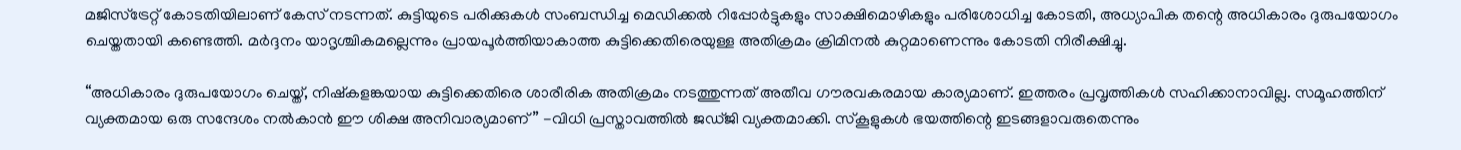മജിസ്‌ട്രേറ്റ് കോടതിയിലാണ് കേസ് നടന്നത്. കുട്ടിയുടെ പരിക്കുകൾ സംബന്ധിച്ച മെഡിക്കൽ റിപ്പോർട്ടുകളും സാക്ഷിമൊഴികളും പരിശോധിച്ച കോടതി, അധ്യാപിക തന്റെ അധികാരം ദുരുപയോഗം ചെയ്തതായി കണ്ടെത്തി. മർദ്ദനം യാദൃശ്ചികമല്ലെന്നും പ്രായപൂർത്തിയാകാത്ത കുട്ടിക്കെതിരെയുള്ള അതിക്രമം ക്രിമിനൽ കുറ്റമാണെന്നും കോടതി നിരീക്ഷിച്ചു.

“അധികാരം ദുരുപയോഗം ചെയ്ത്, നിഷ്കളങ്കയായ കുട്ടിക്കെതിരെ ശാരീരിക അതിക്രമം നടത്തുന്നത് അതീവ ഗൗരവകരമായ കാര്യമാണ്. ഇത്തരം പ്രവൃത്തികൾ സഹിക്കാനാവില്ല. സമൂഹത്തിന് വ്യക്തമായ ഒരു സന്ദേശം നൽകാൻ ഈ ശിക്ഷ അനിവാര്യമാണ്” -വിധി പ്രസ്താവത്തിൽ ജഡ്ജി വ്യക്തമാക്കി. സ്കൂളുകൾ ഭയത്തിന്റെ ഇടങ്ങളാവരുതെന്നും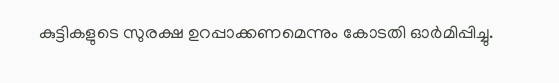കുട്ടികളുടെ സുരക്ഷ ഉറപ്പാക്കണമെന്നും കോടതി ഓർമിപ്പിച്ചു.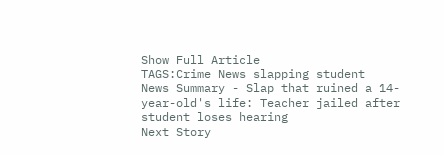Show Full Article
TAGS:Crime News slapping student
News Summary - Slap that ruined a 14-year-old's life: Teacher jailed after student loses hearing
Next Story